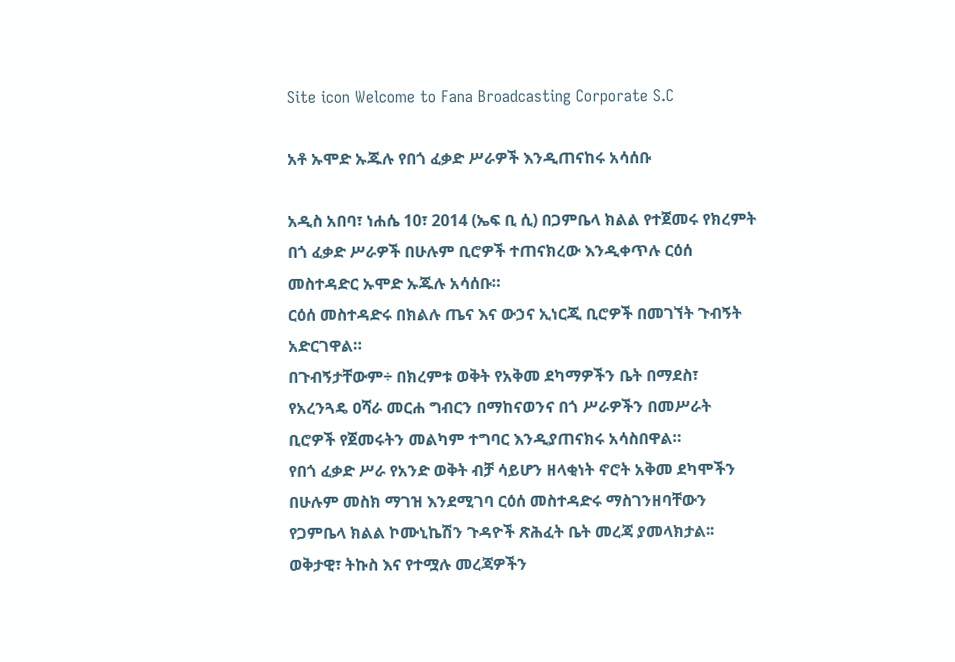Site icon Welcome to Fana Broadcasting Corporate S.C

አቶ ኡሞድ ኡጁሉ የበጎ ፈቃድ ሥራዎች እንዲጠናከሩ አሳሰቡ

አዲስ አበባ፣ ነሐሴ 10፣ 2014 (ኤፍ ቢ ሲ) በጋምቤላ ክልል የተጀመሩ የክረምት በጎ ፈቃድ ሥራዎች በሁሉም ቢሮዎች ተጠናክረው እንዲቀጥሉ ርዕሰ መስተዳድር ኡሞድ ኡጁሉ አሳሰቡ።
ርዕሰ መስተዳድሩ በክልሉ ጤና እና ውኃና ኢነርጂ ቢሮዎች በመገኘት ጉብኝት አድርገዋል።
በጉብኝታቸውም÷ በክረምቱ ወቅት የአቅመ ደካማዎችን ቤት በማደስ፣ የአረንጓዴ ዐሻራ መርሐ ግብርን በማከናወንና በጎ ሥራዎችን በመሥራት ቢሮዎች የጀመሩትን መልካም ተግባር እንዲያጠናክሩ አሳስበዋል።
የበጎ ፈቃድ ሥራ የአንድ ወቅት ብቻ ሳይሆን ዘላቂነት ኖሮት አቅመ ደካሞችን በሁሉም መስክ ማገዝ እንደሚገባ ርዕሰ መስተዳድሩ ማስገንዘባቸውን የጋምቤላ ክልል ኮሙኒኬሽን ጉዳዮች ጽሕፈት ቤት መረጃ ያመላክታል፡፡
ወቅታዊ፣ ትኩስ እና የተሟሉ መረጃዎችን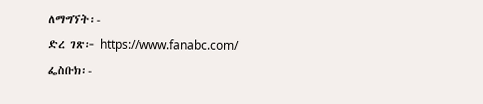ለማግኘት፡-
ድረ ገጽ፦ https://www.fanabc.com/
ፌስቡክ፡-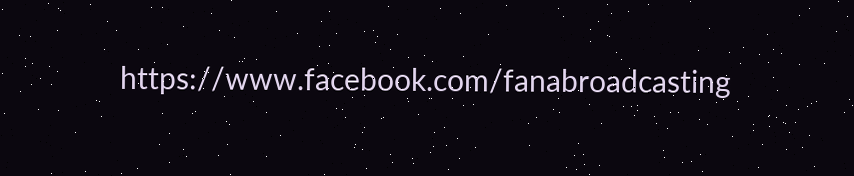https://www.facebook.com/fanabroadcasting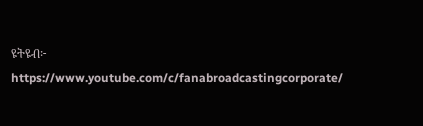ዩትዩብ፦ https://www.youtube.com/c/fanabroadcastingcorporate/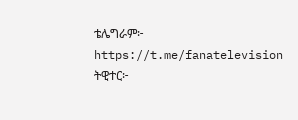ቴሌግራም፦ https://t.me/fanatelevision
ትዊተር፦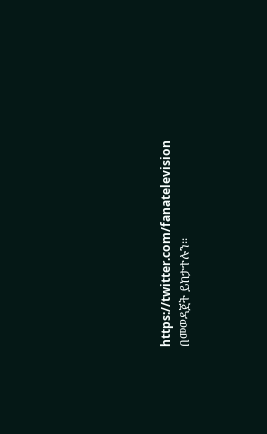https://twitter.com/fanatelevision በመወዳጀት ይከታተሉን፡፡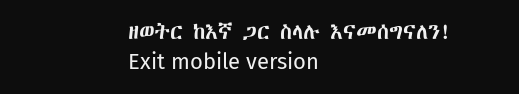ዘወትር ከእኛ ጋር ስላሉ እናመሰግናለን!
Exit mobile version